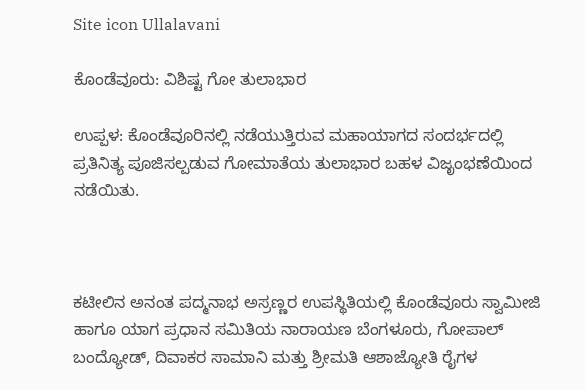Site icon Ullalavani

ಕೊಂಡೆವೂರು: ವಿಶಿಷ್ಟ ಗೋ ತುಲಾಭಾರ

ಉಪ್ಪಳ: ಕೊಂಡೆವೂರಿನಲ್ಲಿ ನಡೆಯುತ್ತಿರುವ ಮಹಾಯಾಗದ ಸಂದರ್ಭದಲ್ಲಿ ಪ್ರತಿನಿತ್ಯ ಪೂಜಿಸಲ್ಪಡುವ ಗೋಮಾತೆಯ ತುಲಾಭಾರ ಬಹಳ ವಿಜೃಂಭಣೆಯಿಂದ ನಡೆಯಿತು.



ಕಟೀಲಿನ ಅನಂತ ಪದ್ಮನಾಭ ಅಸ್ರಣ್ಣರ ಉಪಸ್ಥಿತಿಯಲ್ಲಿ ಕೊಂಡೆವೂರು ಸ್ವಾಮೀಜಿ ಹಾಗೂ ಯಾಗ ಪ್ರಧಾನ ಸಮಿತಿಯ ನಾರಾಯಣ ಬೆಂಗಳೂರು, ಗೋಪಾಲ್ ಬಂದ್ಯೋಡ್, ದಿವಾಕರ ಸಾಮಾನಿ ಮತ್ತು ಶ್ರೀಮತಿ ಆಶಾಜ್ಯೋತಿ ರೈಗಳ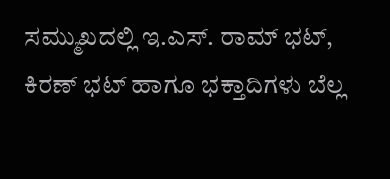ಸಮ್ಮುಖದಲ್ಲಿ ಇ.ಎಸ್. ರಾಮ್ ಭಟ್, ಕಿರಣ್ ಭಟ್ ಹಾಗೂ ಭಕ್ತಾದಿಗಳು ಬೆಲ್ಲ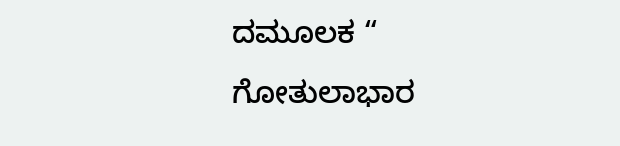ದಮೂಲಕ “ ಗೋತುಲಾಭಾರ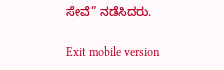ಸೇವೆ” ನಡೆಸಿದರು.

Exit mobile version